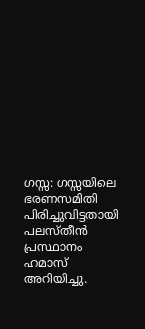ഗസ്സ: ഗസ്സയിലെ ഭരണസമിതി പിരിച്ചുവിട്ടതായി പലസ്തീൻ പ്രസ്ഥാനം ഹമാസ് അറിയിച്ചു.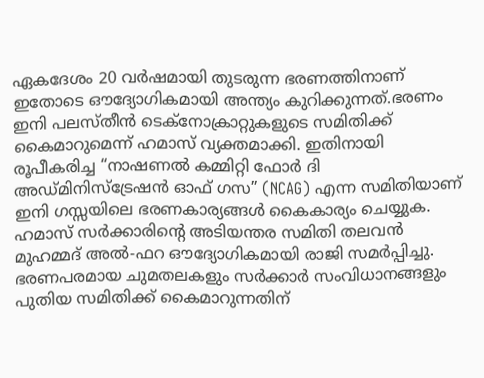ഏകദേശം 20 വർഷമായി തുടരുന്ന ഭരണത്തിനാണ് ഇതോടെ ഔദ്യോഗികമായി അന്ത്യം കുറിക്കുന്നത്.ഭരണം ഇനി പലസ്തീൻ ടെക്നോക്രാറ്റുകളുടെ സമിതിക്ക് കൈമാറുമെന്ന് ഹമാസ് വ്യക്തമാക്കി. ഇതിനായി രൂപീകരിച്ച “നാഷണൽ കമ്മിറ്റി ഫോർ ദി അഡ്മിനിസ്ട്രേഷൻ ഓഫ് ഗസ” (NCAG) എന്ന സമിതിയാണ് ഇനി ഗസ്സയിലെ ഭരണകാര്യങ്ങൾ കൈകാര്യം ചെയ്യുക.
ഹമാസ് സർക്കാരിന്റെ അടിയന്തര സമിതി തലവൻ മുഹമ്മദ് അൽ-ഫറ ഔദ്യോഗികമായി രാജി സമർപ്പിച്ചു. ഭരണപരമായ ചുമതലകളും സർക്കാർ സംവിധാനങ്ങളും പുതിയ സമിതിക്ക് കൈമാറുന്നതിന്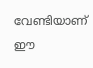വേണ്ടിയാണ് ഈ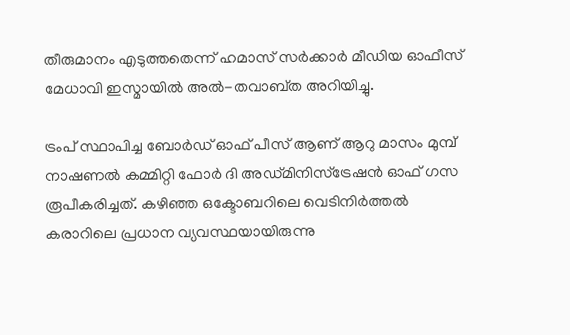തീരുമാനം എടുത്തതെന്ന് ഹമാസ് സർക്കാർ മീഡിയ ഓഫീസ് മേധാവി ഇസ്മായിൽ അൽ-തവാബ്ത അറിയിച്ചു.

ട്രംപ് സ്ഥാപിച്ച ബോർഡ് ഓഫ് പീസ് ആണ് ആറു മാസം മുമ്പ് നാഷണൽ കമ്മിറ്റി ഫോർ ദി അഡ്മിനിസ്ട്രേഷൻ ഓഫ് ഗസ രൂപീകരിച്ചത്. കഴിഞ്ഞ ഒക്ടോബറിലെ വെടിനിർത്തൽ കരാറിലെ പ്രധാന വ്യവസ്ഥയായിരുന്നു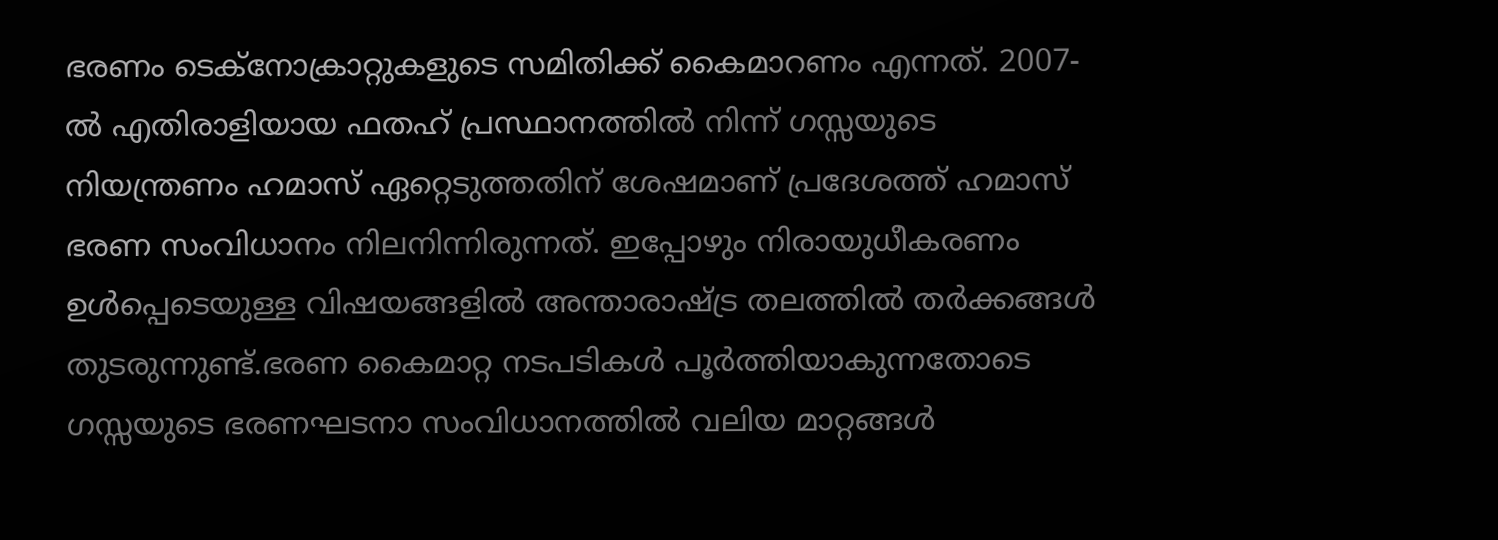ഭരണം ടെക്നോക്രാറ്റുകളുടെ സമിതിക്ക് കൈമാറണം എന്നത്. 2007-ൽ എതിരാളിയായ ഫതഹ് പ്രസ്ഥാനത്തിൽ നിന്ന് ഗസ്സയുടെ നിയന്ത്രണം ഹമാസ് ഏറ്റെടുത്തതിന് ശേഷമാണ് പ്രദേശത്ത് ഹമാസ് ഭരണ സംവിധാനം നിലനിന്നിരുന്നത്. ഇപ്പോഴും നിരായുധീകരണം ഉൾപ്പെടെയുള്ള വിഷയങ്ങളിൽ അന്താരാഷ്ട്ര തലത്തിൽ തർക്കങ്ങൾ തുടരുന്നുണ്ട്.ഭരണ കൈമാറ്റ നടപടികൾ പൂർത്തിയാകുന്നതോടെ ഗസ്സയുടെ ഭരണഘടനാ സംവിധാനത്തിൽ വലിയ മാറ്റങ്ങൾ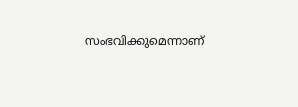സംഭവിക്കുമെന്നാണ്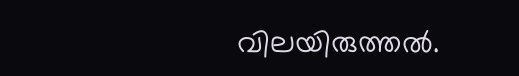വിലയിരുത്തൽ.